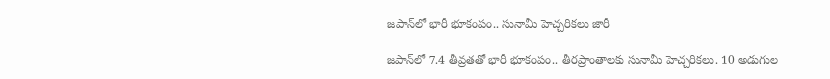జపాన్‌లో భారీ భూకంపం.. సునామీ హెచ్చరికలు జారీ

జపాన్‌లో 7.4 తీవ్రతతో భారీ భూకంపం.. తీరప్రాంతాలకు సునామీ హెచ్చరికలు. 10 అడుగుల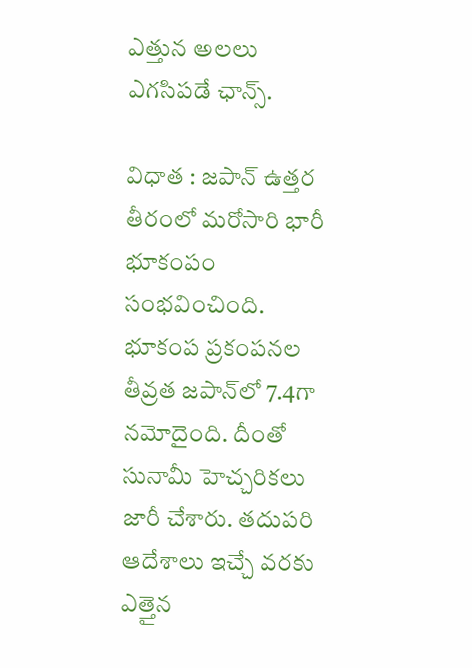ఎత్తున అలలు ఎగసిపడే ఛాన్స్.

విధాత : జపాన్ ఉత్తర తీరంలో మరోసారి భారీ భూకంపం సంభవించింది. భూకంప ప్రకంపనల తీవ్రత జపాన్‌లో 7.4గా నమోదైంది. దీంతో సునామీ హెచ్చరికలు జారీ చేశారు. తదుపరి ఆదేశాలు ఇచ్చే వరకు ఎత్తైన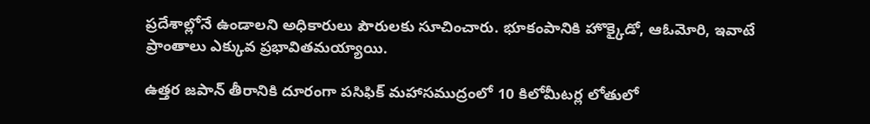ప్రదేశాల్లోనే ఉండాలని అధికారులు పౌరులకు సూచించారు. భూకంపానికి హొక్కైడో, ఆఓమోరి, ఇవాటే ప్రాంతాలు ఎక్కువ ప్రభావితమయ్యాయి.

ఉత్త‌ర జపాన్ తీరానికి దూరంగా పసిఫిక్ మహాసముద్రంలో 10 కిలోమీట‍ర్ల లోతులో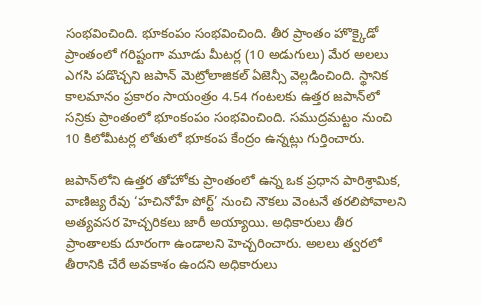సంభవించింది. భూకంపం సంభవించింది. తీర ప్రాంతం హొక్కైడో ప్రాంతంలో గరిష్టంగా మూడు మీటర్ల (10 అడుగులు) మేర అలలు ఎగసి పడొచ్చని జపాన్‌ మెట్రోలాజికల్‌ ఏజెన్సీ వెల్లడించింది. స్థానిక కాలమానం ప్రకారం సాయంత్రం 4.54 గంటలకు ఉత్తర జపాన్‌లో సన్రికు ప్రాంతంలో భూంకంపం సంభవించింది. సముద్రమట్టం నుంచి 10 కిలోమీటర్ల లోతులో భూకంప కేంద్రం ఉన్నట్లు గుర్తించారు.

జపాన్‌లోని ఉత్తర తోహోకు ప్రాంతంలో ఉన్న ఒక ప్రధాన పారిశ్రామిక, వాణిజ్య రేవు ‘హచినోహే పోర్ట్’ నుంచి నౌకలు వెంటనే తరలిపోవాలని అత్యవసర హెచ్చరికలు జారీ అయ్యాయి. అధికారులు తీర ప్రాంతాలకు దూరంగా ఉండాలని హెచ్చరించారు. అలలు త్వరలో తీరానికి చేరే అవకాశం ఉందని అధికారులు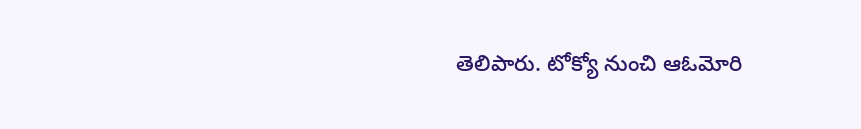తెలిపారు. టోక్యో నుంచి ఆఓమోరి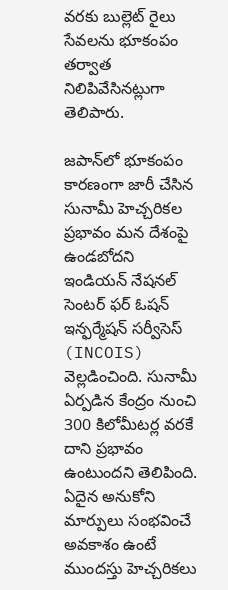వరకు బుల్లెట్ రైలు సేవలను భూకంపం తర్వాత నిలిపివేసినట్లుగా తెలిపారు.

జపాన్‌లో భూకంపం కారణంగా జారీ చేసిన సునామీ హెచ్చరికల ప్రభావం మన దేశంపై ఉండబోదని ఇండియన్‌ నేషనల్‌ సెంటర్‌ ఫర్‌ ఓషన్‌ ఇన్ఫర్మేషన్‌ సర్వీసెస్‌ (INCOIS) వెల్లడించింది. సునామీ ఏర్పడిన కేంద్రం నుంచి 300 కిలోమీటర్ల వరకే దాని ప్రభావం ఉంటుందని తెలిపింది. ఏదైన అనుకోని మార్పులు సంభవించే అవకాశం ఉంటే ముందస్తు హెచ్చరికలు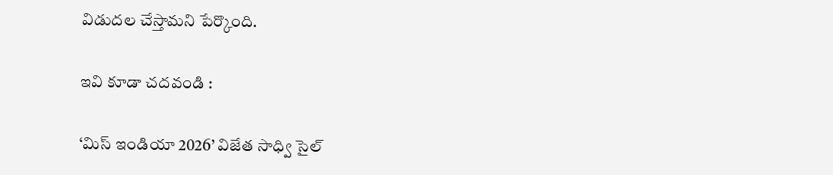విడుదల చేస్తామని పేర్కొంది.

ఇవి కూడా చదవండి :

‘మిస్ ఇండియా 2026’ విజేత సాధ్వి సైల్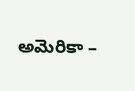అమెరికా –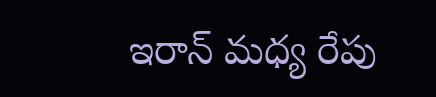ఇరాన్ మధ్య రేపు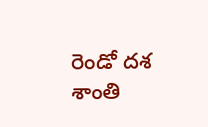రెండో దశ శాంతి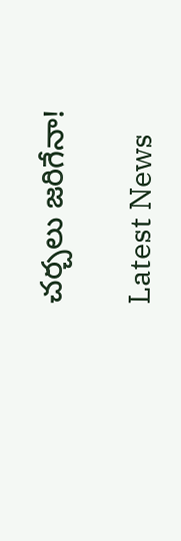చర్చలు జరిగేనా!

Latest News